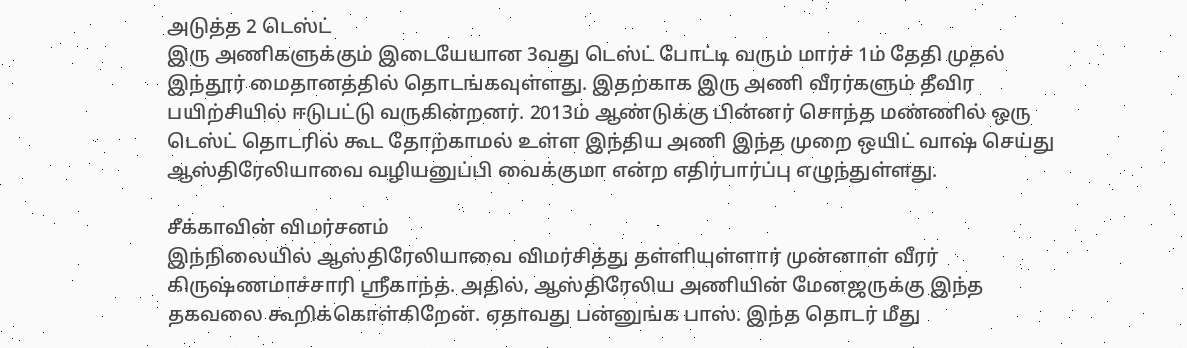அடுத்த 2 டெஸ்ட்
இரு அணிகளுக்கும் இடையேயான 3வது டெஸ்ட் போட்டி வரும் மார்ச் 1ம் தேதி முதல் இந்தூர் மைதானத்தில் தொடங்கவுள்ளது. இதற்காக இரு அணி வீரர்களும் தீவிர பயிற்சியில் ஈடுபட்டு வருகின்றனர். 2013ம் ஆண்டுக்கு பின்னர் சொந்த மண்ணில் ஒரு டெஸ்ட் தொடரில் கூட தோற்காமல் உள்ள இந்திய அணி இந்த முறை ஒயிட் வாஷ் செய்து ஆஸ்திரேலியாவை வழியனுப்பி வைக்குமா என்ற எதிர்பார்ப்பு எழுந்துள்ளது.

சீக்காவின் விமர்சனம்
இந்நிலையில் ஆஸ்திரேலியாவை விமர்சித்து தள்ளியுள்ளார் முன்னாள் வீரர் கிருஷ்ணமாச்சாரி ஸ்ரீகாந்த். அதில், ஆஸ்திரேலிய அணியின் மேனஜருக்கு இந்த தகவலை கூறிக்கொள்கிறேன். ஏதாவது பன்னுங்க பாஸ். இந்த தொடர் மீது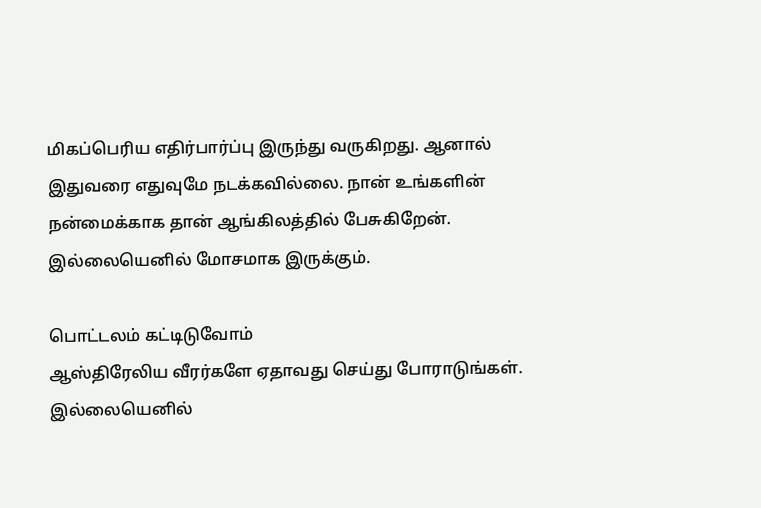மிகப்பெரிய எதிர்பார்ப்பு இருந்து வருகிறது. ஆனால் இதுவரை எதுவுமே நடக்கவில்லை. நான் உங்களின் நன்மைக்காக தான் ஆங்கிலத்தில் பேசுகிறேன். இல்லையெனில் மோசமாக இருக்கும்.

பொட்டலம் கட்டிடுவோம்
ஆஸ்திரேலிய வீரர்களே ஏதாவது செய்து போராடுங்கள். இல்லையெனில்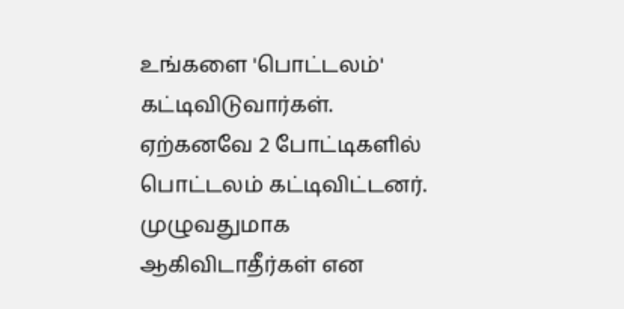உங்களை 'பொட்டலம்' கட்டிவிடுவார்கள். ஏற்கனவே 2 போட்டிகளில் பொட்டலம் கட்டிவிட்டனர். முழுவதுமாக ஆகிவிடாதீர்கள் என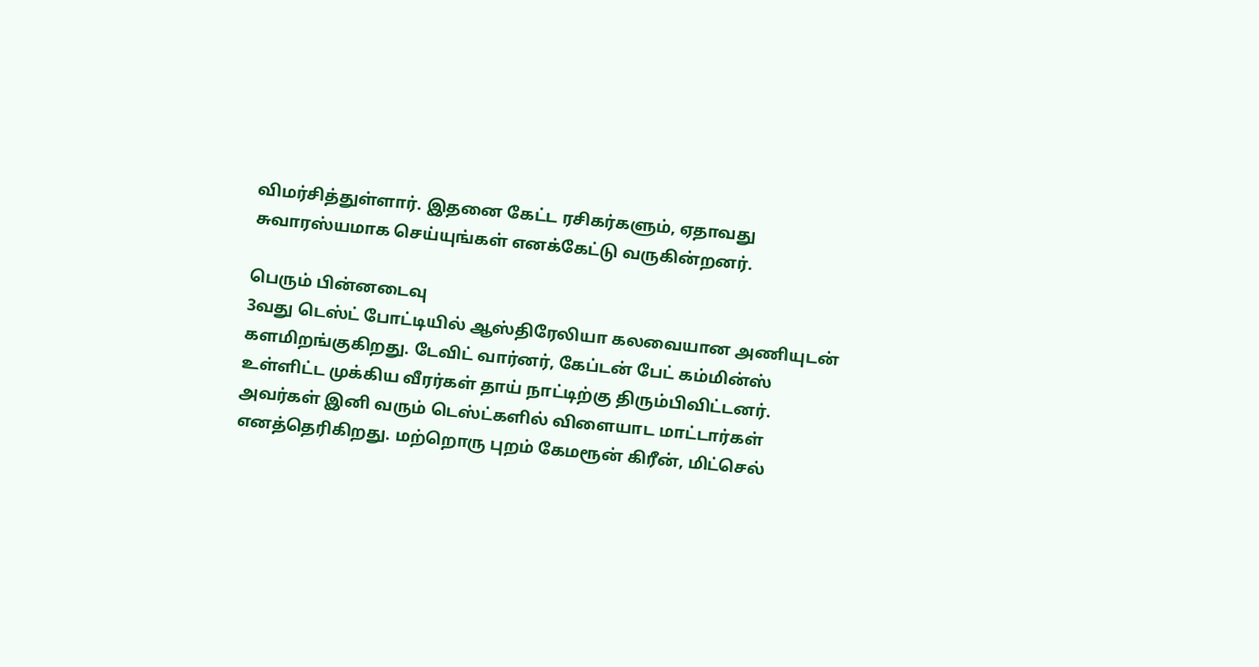விமர்சித்துள்ளார். இதனை கேட்ட ரசிகர்களும், ஏதாவது சுவாரஸ்யமாக செய்யுங்கள் எனக்கேட்டு வருகின்றனர்.

பெரும் பின்னடைவு
3வது டெஸ்ட் போட்டியில் ஆஸ்திரேலியா கலவையான அணியுடன் களமிறங்குகிறது. டேவிட் வார்னர், கேப்டன் பேட் கம்மின்ஸ் உள்ளிட்ட முக்கிய வீரர்கள் தாய் நாட்டிற்கு திரும்பிவிட்டனர். அவர்கள் இனி வரும் டெஸ்ட்களில் விளையாட மாட்டார்கள் எனத்தெரிகிறது. மற்றொரு புறம் கேமரூன் கிரீன், மிட்செல்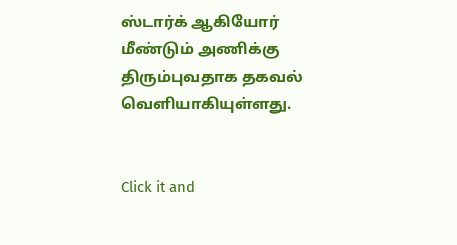ஸ்டார்க் ஆகியோர் மீண்டும் அணிக்கு திரும்புவதாக தகவல் வெளியாகியுள்ளது.


Click it and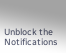Unblock the Notifications